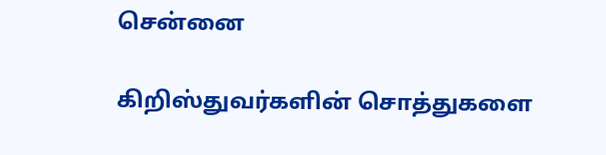சென்னை

கிறிஸ்துவர்களின் சொத்துகளை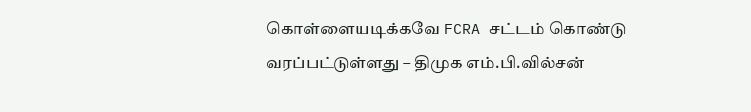கொள்ளையடிக்கவே FCRA சட்டம் கொண்டு வரப்பட்டுள்ளது – திமுக எம்.பி.வில்சன்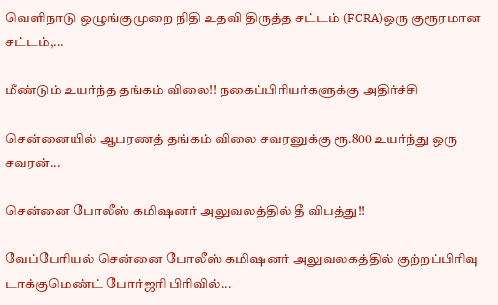வெளிநாடு ஒழுங்குமுறை நிதி உதவி திருத்த சட்டம் (FCRA)ஒரு குரூரமான சட்டம்,...

மீண்டும் உயர்ந்த தங்கம் விலை!! நகைப்பிரியர்களுக்கு அதிர்ச்சி

சென்னையில் ஆபரணத் தங்கம் விலை சவரனுக்கு ரூ.800 உயர்ந்து ஒரு சவரன்...

சென்னை போலீஸ் கமிஷனர் அலுவலத்தில் தீ விபத்து!!

வேப்பேரியல் சென்னை போலீஸ் கமிஷனர் அலுவலகத்தில் குற்றப்பிரிவு டாக்குமெண்ட் போர்ஜரி பிரிவில்...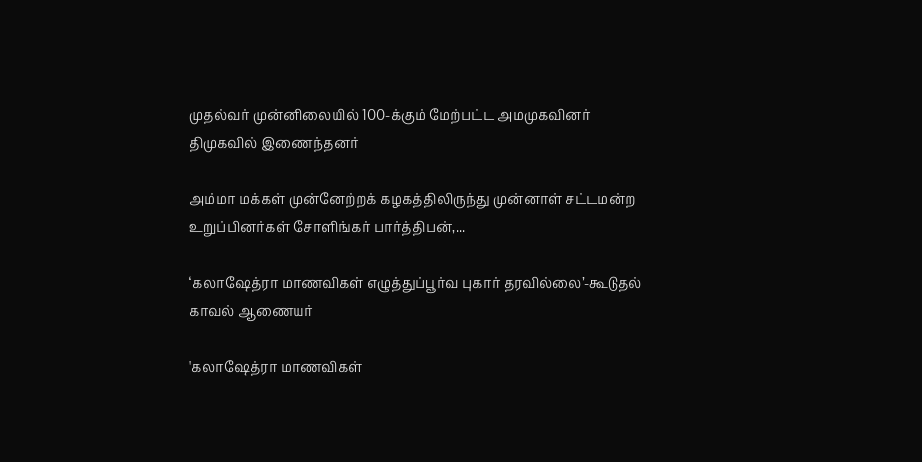முதல்வர் முன்னிலையில் 100-க்கும் மேற்பட்ட அமமுகவினர் திமுகவில் இணைந்தனர்

அம்மா மக்கள் முன்னேற்றக் கழகத்திலிருந்து முன்னாள் சட்டமன்ற உறுப்பினர்கள் சோளிங்கர் பார்த்திபன்,...

‘கலாஷேத்ரா மாணவிகள் எழுத்துப்பூர்வ புகார் தரவில்லை’-கூடுதல் காவல் ஆணையர்

'கலாஷேத்ரா மாணவிகள்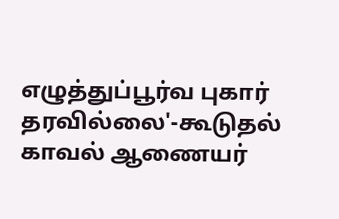எழுத்துப்பூர்வ புகார் தரவில்லை'-கூடுதல் காவல் ஆணையர்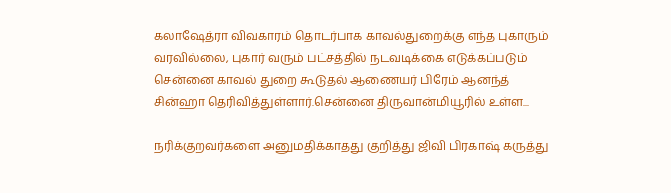கலாஷேத்ரா விவகாரம் தொடர்பாக காவல்துறைக்கு எந்த புகாரும் வரவில்லை, புகார் வரும் பட்சத்தில் நடவடிக்கை எடுக்கப்படும் சென்னை காவல் துறை கூடுதல் ஆணையர் பிரேம் ஆனந்த் சின்ஹா தெரிவித்துள்ளார்.சென்னை திருவான்மியூரில் உள்ள...

நரிக்குறவர்களை அனுமதிக்காதது குறித்து ஜிவி பிரகாஷ் கருத்து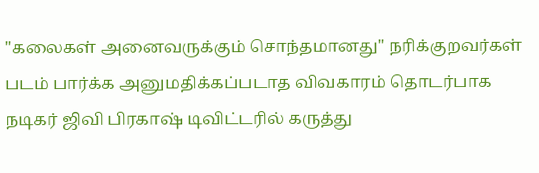"கலைகள் அனைவருக்கும் சொந்தமானது" நரிக்குறவர்கள் படம் பார்க்க அனுமதிக்கப்படாத விவகாரம் தொடர்பாக நடிகர் ஜிவி பிரகாஷ் டிவிட்டரில் கருத்து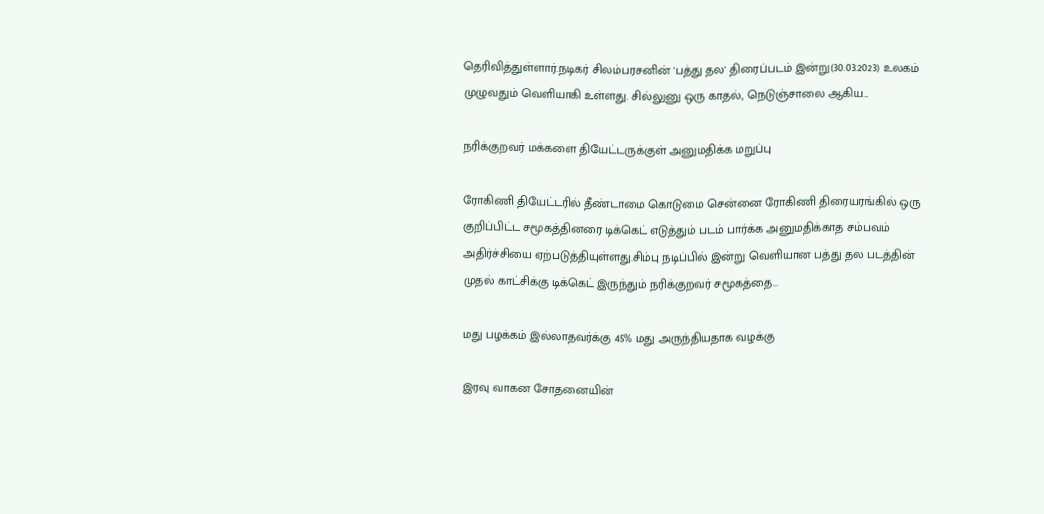தெரிவித்துள்ளார்.நடிகர் சிலம்பரசனின் 'பத்து தல' திரைப்படம் இன்று(30.03.2023) உலகம் முழுவதும் வெளியாகி உள்ளது. சில்லுனு ஒரு காதல், நெடுஞ்சாலை ஆகிய...

நரிக்குறவர் மக்களை தியேட்டருக்குள் அனுமதிக்க மறுப்பு

ரோகிணி தியேட்டரில் தீண்டாமை கொடுமை சென்னை ரோகிணி திரையரங்கில் ஒரு குறிப்பிட்ட சமூகத்தினரை டிக்கெட் எடுத்தும் படம் பார்க்க அனுமதிக்காத சம்பவம் அதிர்ச்சியை ஏற்படுத்தியுள்ளது.சிம்பு நடிப்பில் இன்று வெளியான பத்து தல படத்தின் முதல் காட்சிக்கு டிக்கெட் இருந்தும் நரிக்குறவர் சமூகத்தை...

மது பழக்கம் இல்லாதவர்க்கு 45% மது அருந்தியதாக வழக்கு

இரவு வாகன சோதனையின்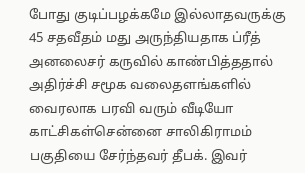போது குடிப்பழக்கமே இல்லாதவருக்கு 45 சதவீதம் மது அருந்தியதாக ப்ரீத் அனலைசர் கருவில் காண்பித்ததால் அதிர்ச்சி சமூக வலைதளங்களில் வைரலாக பரவி வரும் வீடியோ காட்சிகள்சென்னை சாலிகிராமம் பகுதியை சேர்ந்தவர் தீபக். இவர்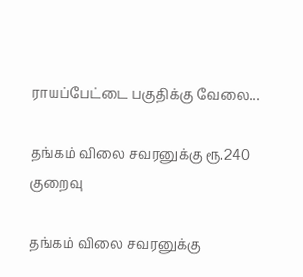ராயப்பேட்டை பகுதிக்கு வேலை...

தங்கம் விலை சவரனுக்கு ரூ.240 குறைவு

தங்கம் விலை சவரனுக்கு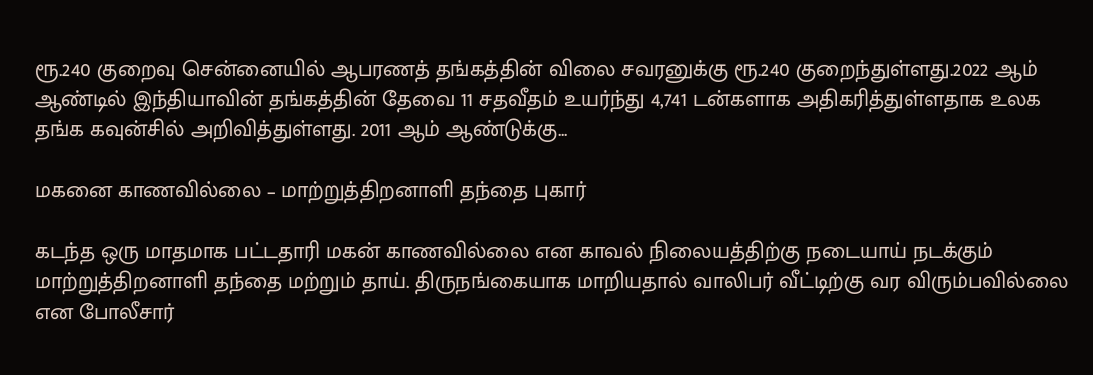ரூ.240 குறைவு சென்னையில் ஆபரணத் தங்கத்தின் விலை சவரனுக்கு ரூ.240 குறைந்துள்ளது.2022 ஆம் ஆண்டில் இந்தியாவின் தங்கத்தின் தேவை 11 சதவீதம் உயர்ந்து 4,741 டன்களாக அதிகரித்துள்ளதாக உலக தங்க கவுன்சில் அறிவித்துள்ளது. 2011 ஆம் ஆண்டுக்கு...

மகனை காணவில்லை – மாற்றுத்திறனாளி தந்தை புகார்

கடந்த ஒரு மாதமாக பட்டதாரி மகன் காணவில்லை என காவல் நிலையத்திற்கு நடையாய் நடக்கும் மாற்றுத்திறனாளி தந்தை மற்றும் தாய். திருநங்கையாக மாறியதால் வாலிபர் வீட்டிற்கு வர விரும்பவில்லை என போலீசார்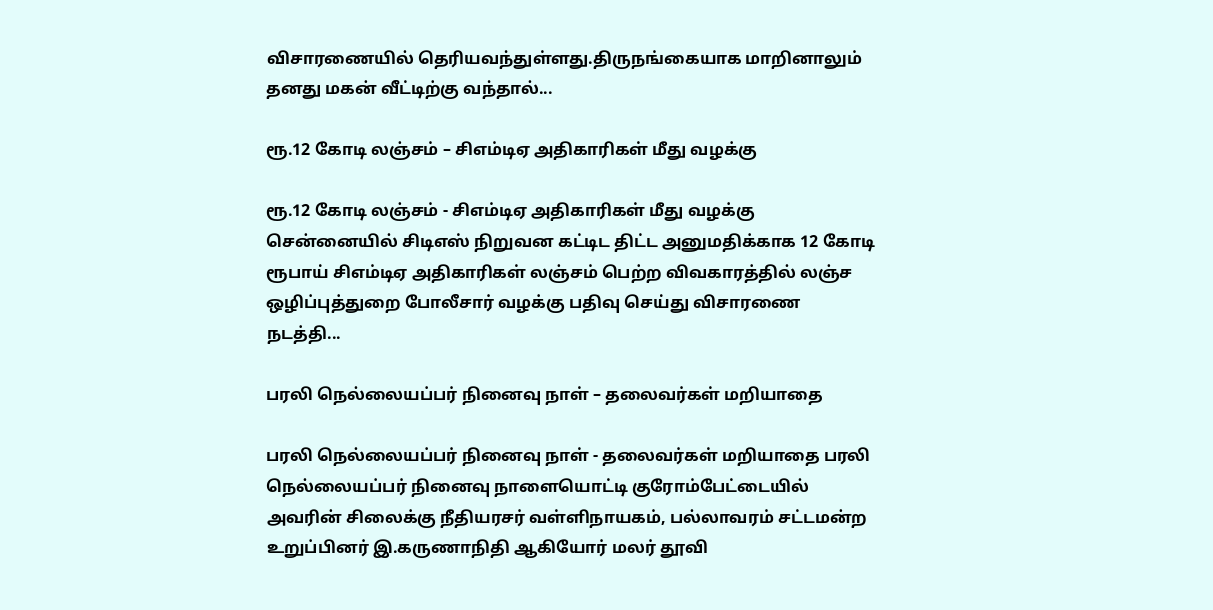விசாரணையில் தெரியவந்துள்ளது.திருநங்கையாக மாறினாலும் தனது மகன் வீட்டிற்கு வந்தால்...

ரூ.12 கோடி லஞ்சம் – சிஎம்டிஏ அதிகாரிகள் மீது வழக்கு

ரூ.12 கோடி லஞ்சம் - சிஎம்டிஏ அதிகாரிகள் மீது வழக்கு சென்னையில் சிடிஎஸ் நிறுவன கட்டிட திட்ட அனுமதிக்காக 12 கோடி ரூபாய் சிஎம்டிஏ அதிகாரிகள் லஞ்சம் பெற்ற விவகாரத்தில் லஞ்ச ஒழிப்புத்துறை போலீசார் வழக்கு பதிவு செய்து விசாரணை நடத்தி...

பரலி நெல்லையப்பர் நினைவு நாள் – தலைவர்கள் மறியாதை

பரலி நெல்லையப்பர் நினைவு நாள் - தலைவர்கள் மறியாதை பரலி நெல்லையப்பர் நினைவு நாளையொட்டி குரோம்பேட்டையில் அவரின் சிலைக்கு நீதியரசர் வள்ளிநாயகம், பல்லாவரம் சட்டமன்ற உறுப்பினர் இ.கருணாநிதி ஆகியோர் மலர் தூவி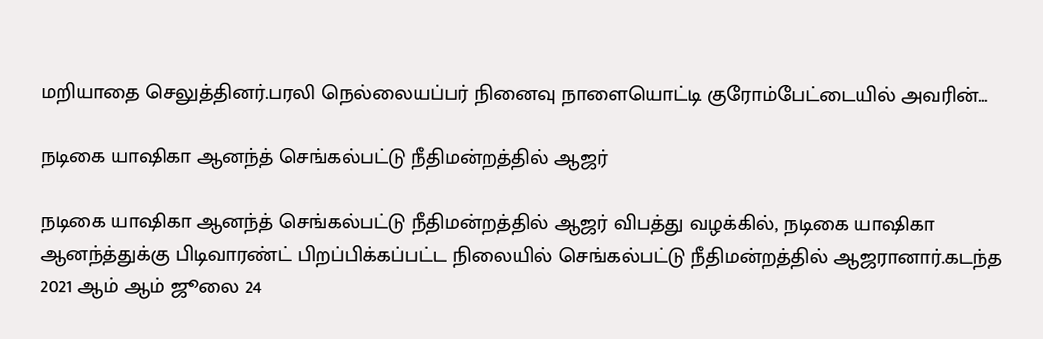மறியாதை செலுத்தினர்.பரலி நெல்லையப்பர் நினைவு நாளையொட்டி குரோம்பேட்டையில் அவரின்...

நடிகை யாஷிகா ஆனந்த் செங்கல்பட்டு நீதிமன்றத்தில் ஆஜர்

நடிகை யாஷிகா ஆனந்த் செங்கல்பட்டு நீதிமன்றத்தில் ஆஜர் விபத்து வழக்கில், நடிகை யாஷிகா ஆனந்த்துக்கு பிடிவாரண்ட் பிறப்பிக்கப்பட்ட நிலையில் செங்கல்பட்டு நீதிமன்றத்தில் ஆஜரானார்.கடந்த 2021 ஆம் ஆம் ஜூலை 24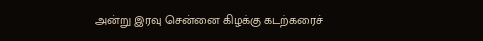அன்று இரவு சென்னை கிழக்கு கடற்கரைச்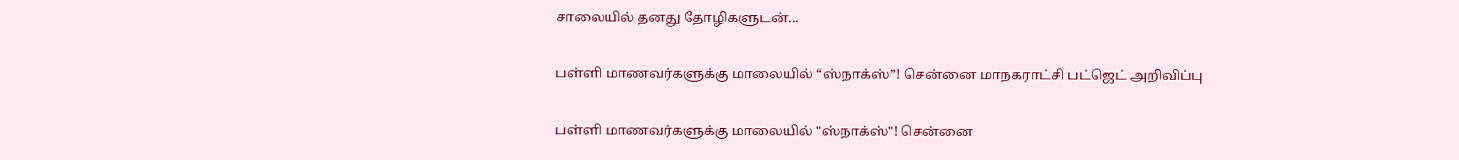சாலையில் தனது தோழிகளுடன்...

பள்ளி மாணவர்களுக்கு மாலையில் “ஸ்நாக்ஸ்”! சென்னை மாநகராட்சி பட்ஜெட் அறிவிப்பு

பள்ளி மாணவர்களுக்கு மாலையில் "ஸ்நாக்ஸ்"! சென்னை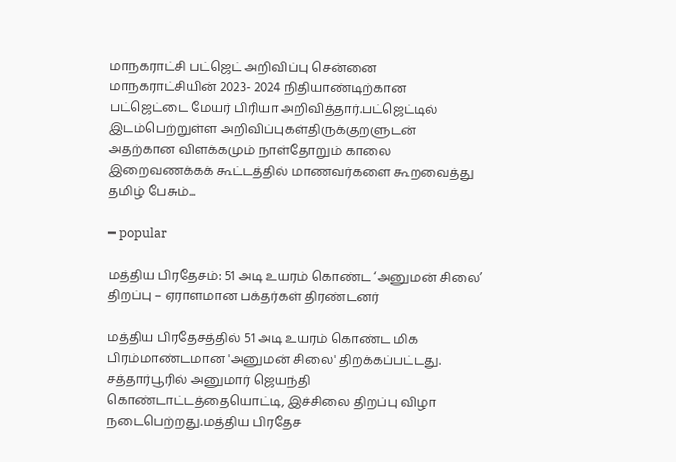மாநகராட்சி பட்ஜெட் அறிவிப்பு சென்னை மாநகராட்சியின் 2023- 2024 நிதியாண்டிற்கான பட்ஜெட்டை மேயர் பிரியா அறிவித்தார்.பட்ஜெட்டில் இடம்பெற்றுள்ள அறிவிப்புகள்திருக்குறளுடன் அதற்கான விளக்கமும் நாள்தோறும் காலை இறைவணக்கக் கூட்டத்தில் மாணவர்களை கூறவைத்து தமிழ் பேசும்...

━ popular

மத்திய பிரதேசம்: 51 அடி உயரம் கொண்ட ‘அனுமன் சிலை’ திறப்பு – ஏராளமான பக்தர்கள் திரண்டனர்

மத்திய பிரதேசத்தில் 51 அடி உயரம் கொண்ட மிக பிரம்மாண்டமான 'அனுமன் சிலை' திறக்கப்பட்டது. சத்தார்பூரில் அனுமார் ஜெயந்தி கொண்டாட்டத்தையொட்டி, இச்சிலை திறப்பு விழா நடைபெற்றது.மத்திய பிரதேச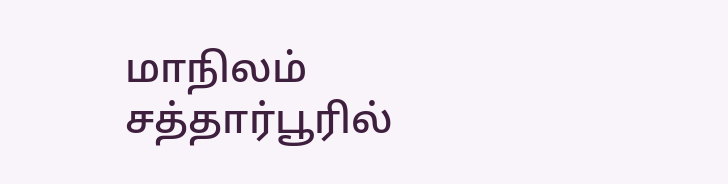மாநிலம் சத்தார்பூரில்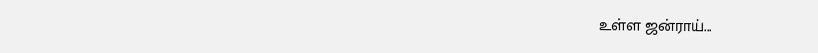உள்ள ஜன்ராய்...